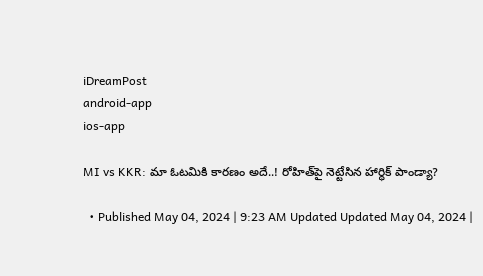iDreamPost
android-app
ios-app

MI vs KKR: మా ఓటమికి కారణం అదే..! రోహిత్‌పై నెట్టేసిన హార్ధిక్‌ పాండ్యా?

  • Published May 04, 2024 | 9:23 AM Updated Updated May 04, 2024 |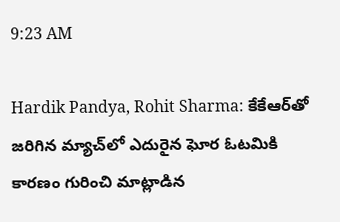9:23 AM

Hardik Pandya, Rohit Sharma: కేకేఆర్‌తో జరిగిన మ్యాచ్‌లో ఎదురైన ఘోర ఓటమికి కారణం గురించి మాట్లాడిన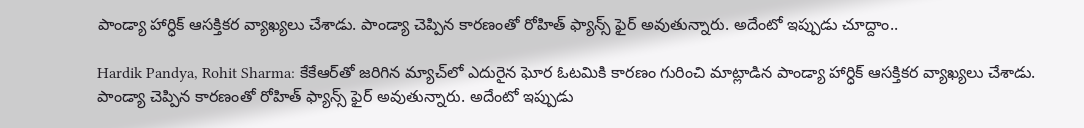పాండ్యా హార్ధిక్‌ ఆసక్తికర వ్యాఖ్యలు చేశాడు. పాండ్యా చెప్పిన కారణంతో రోహిత్‌ ఫ్యాన్స్‌ ఫైర్‌ అవుతున్నారు. అదేంటో ఇప్పుడు చూద్దాం..

Hardik Pandya, Rohit Sharma: కేకేఆర్‌తో జరిగిన మ్యాచ్‌లో ఎదురైన ఘోర ఓటమికి కారణం గురించి మాట్లాడిన పాండ్యా హార్ధిక్‌ ఆసక్తికర వ్యాఖ్యలు చేశాడు. పాండ్యా చెప్పిన కారణంతో రోహిత్‌ ఫ్యాన్స్‌ ఫైర్‌ అవుతున్నారు. అదేంటో ఇప్పుడు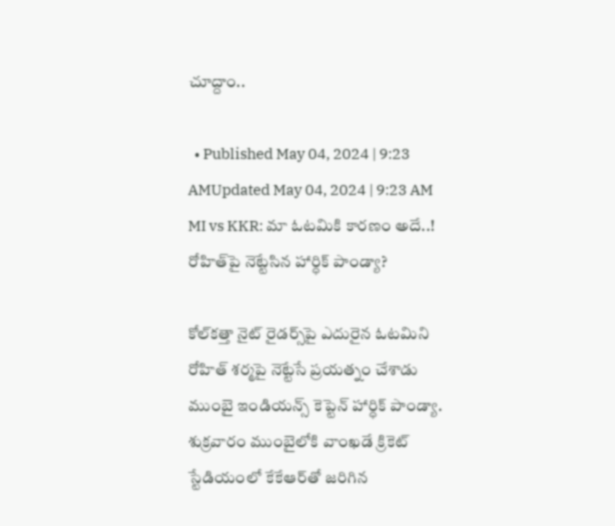చూద్దాం..

  • Published May 04, 2024 | 9:23 AMUpdated May 04, 2024 | 9:23 AM
MI vs KKR: మా ఓటమికి కారణం అదే..! రోహిత్‌పై నెట్టేసిన హార్ధిక్‌ పాండ్యా?

కోల్‌కత్తా నైట్‌ రైడర్స్‌పై ఎదురైన ఓటమిని రోహిత్‌ శర్మపై నెట్టేసే ప్రయత్నం చేశాడు ముంబై ఇండియన్స్‌ కెప్టెన్‌ హార్ధిక్‌ పాండ్యా. శుక్రవారం ముంబైలోకి వాంఖడే క్రికెట్‌ స్టేడియంలో కేకేఆర్‌తో జరిగిన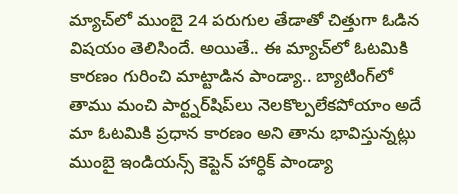మ్యాచ్‌లో ముంబై 24 పరుగుల తేడాతో చిత్తుగా ఓడిన విషయం తెలిసిందే. అయితే.. ఈ మ్యాచ్‌లో ఓటమికి కారణం గురించి మాట్టాడిన పాండ్యా.. బ్యాటింగ్‌లో తాము మంచి పార్ట్నర్‌షిప్‌లు నెలకొల్పలేకపోయాం అదే మా ఓటమికి ప్రధాన కారణం అని తాను భావిస్తున్నట్లు ముంబై ఇండియన్స్‌ కెప్టెన్‌ హార్ధిక్‌ పాండ్యా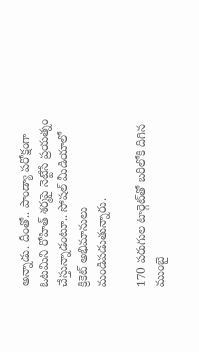అన్నాడు. దీంతో.. పాండ్యా పరోక్షంగా ఓటమిని రోహిత్ శర్మపై నెట్టేసే ప్రయత్నం చేస్తున్నాడంటూ.. సోషల్‌ మీడియాలో క్రికెట్‌ అభిమానులు మండిపడుతున్నారు.

170 పరుగుల టార్గెట్‌తో బరిలోకి దిగిన ముంబై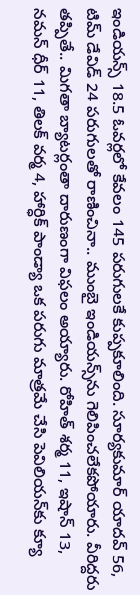ఇండియన్స్‌ 18.5 ఓవర్లలో కేవలం 145 పరుగులకే కుప్పకూలింది. సూర్యకుమార్‌ యాదవ్‌ 56, టిమ్‌ డేవిడ్‌ 24 పరుగులతో రాణించినా.. ముంబై ఇండియన్స్‌ను గెలిపించలేకపోయారు. వీరిద్దరు తప్పితే.. మిగతా బ్యాటర్లంతా దారుణంగా విఫలం అయ్యారు. రోహిత్‌ శర్మ 11, ఇషాన్‌ 13, నమన్‌ ధీర్‌ 11, తిలక్‌ వర్మ 4, హార్ధిక్‌ పాండ్యా ఒక పరుగు మాత్రమే చేసి పెవిలియన్‌కు క్యూ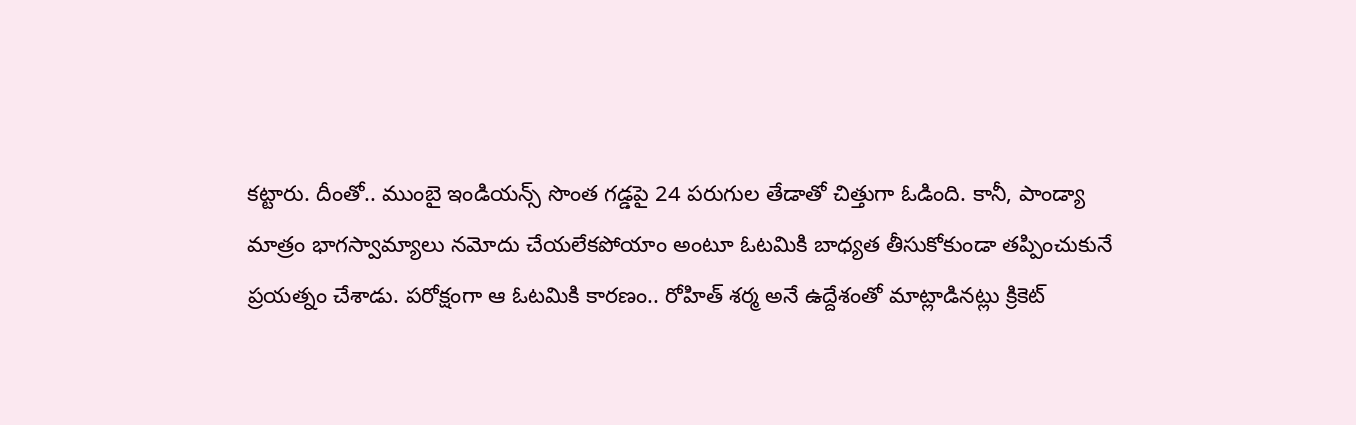కట్టారు. దీంతో.. ముంబై ఇండియన్స్‌ సొంత గడ్డపై 24 పరుగుల తేడాతో చిత్తుగా ఓడింది. కానీ, పాండ్యా మాత్రం భాగస్వామ్యాలు నమోదు చేయలేకపోయాం అంటూ ఓటమికి బాధ్యత తీసుకోకుండా తప్పించుకునే ప్రయత్నం చేశాడు. పరోక్షంగా ఆ ఓటమికి కారణం.. రోహిత్‌ శర్మ అనే ఉద్దేశంతో మాట్లాడినట్లు క్రికెట్‌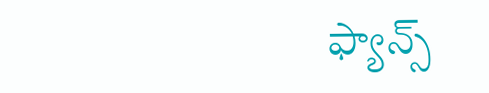ఫ్యాన్స్‌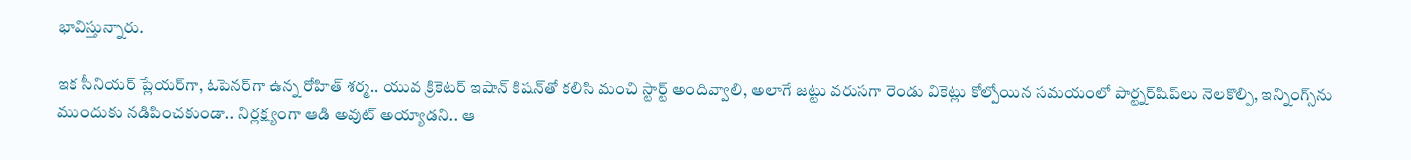భావిస్తున్నారు.

ఇక సీనియర్‌ ప్లేయర్‌గా, ఓపెనర్‌గా ఉన్న రోహిత్‌ శర్మ.. యువ క్రికెటర్‌ ఇషాన్ కిషన్‌తో కలిసి మంచి స్టార్ట్‌ అందివ్వాలి, అలాగే జట్టు వరుసగా రెండు వికెట్లు కోల్పోయిన సమయంలో పార్ట్నర్‌షిప్‌లు నెలకొల్పి, ఇన్నింగ్స్‌ను ముందుకు నడిపించకుండా.. నిర్లక్ష్యంగా ఆడి అవుట్‌ అయ్యాడని.. ఆ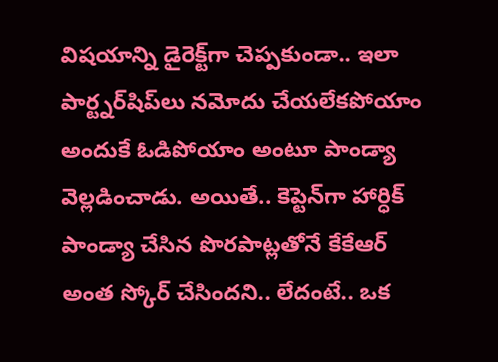విషయాన్ని డైరెక్ట్‌గా చెప్పకుండా.. ఇలా పార్ట్నర్‌షిప్‌లు నమోదు చేయలేకపోయాం అందుకే ఓడిపోయాం అంటూ పాండ్యా వెల్లడించాడు. అయితే.. కెప్టెన్‌గా హార్ధిక్‌ పాండ్యా చేసిన పొరపాట్లతోనే కేకేఆర్‌ అంత స్కోర్‌ చేసిందని.. లేదంటే.. ఒక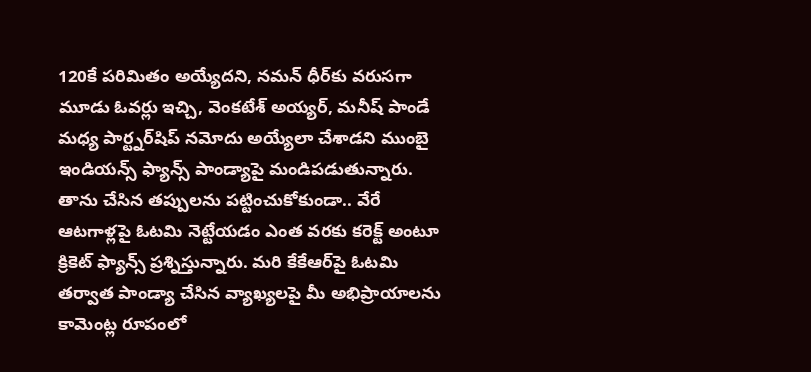120కే పరిమితం అయ్యేదని, నమన్‌ ధీర్‌కు వరుసగా మూడు ఓవర్లు ఇచ్చి, వెంకటేశ్‌ అయ్యర్‌, మనీష్‌ పాండే మధ్య పార్ట్నర్‌షిప్‌ నమోదు అయ్యేలా చేశాడని ముంబై ఇండియన్స్‌ ఫ్యాన్స్‌ పాండ్యాపై మండిపడుతున్నారు. తాను చేసిన తప్పులను పట్టించుకోకుండా.. వేరే ఆటగాళ్లపై ఓటమి నెట్టేయడం ఎంత వరకు కరెక్ట్‌ అంటూ క్రికెట్‌ ఫ్యాన్స్‌ ప్రశ్నిస్తున్నారు. మరి కేకేఆర్‌పై ఓటమి తర్వాత పాండ్యా చేసిన వ్యాఖ్యలపై మీ అభిప్రాయాలను కామెంట్ల రూపంలో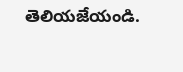తెలియజేయండి.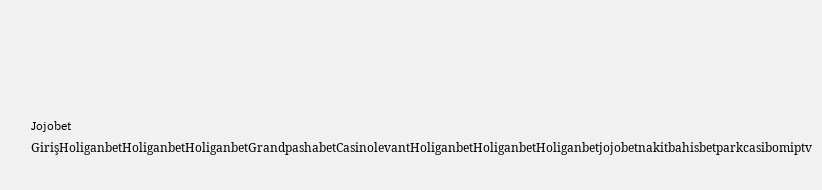Jojobet GirişHoliganbetHoliganbetHoliganbetGrandpashabetCasinolevantHoliganbetHoliganbetHoliganbetjojobetnakitbahisbetparkcasibomiptv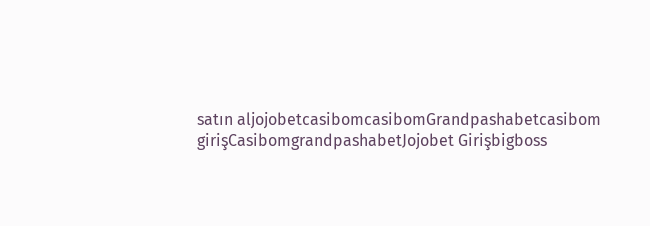satın aljojobetcasibomcasibomGrandpashabetcasibom girişCasibomgrandpashabetJojobet Girişbigboss